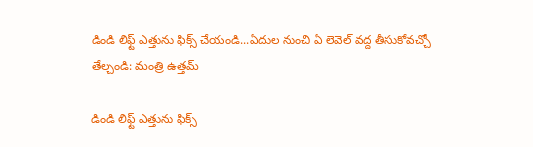డిండి లిఫ్ట్ ఎత్తును ఫిక్స్ చేయండి...ఏదుల నుంచి ఏ లెవెల్ వద్ద తీసుకోవచ్చో తేల్చండి: మంత్రి ఉత్తమ్

డిండి లిఫ్ట్ ఎత్తును ఫిక్స్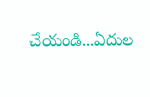చేయండి...ఏదుల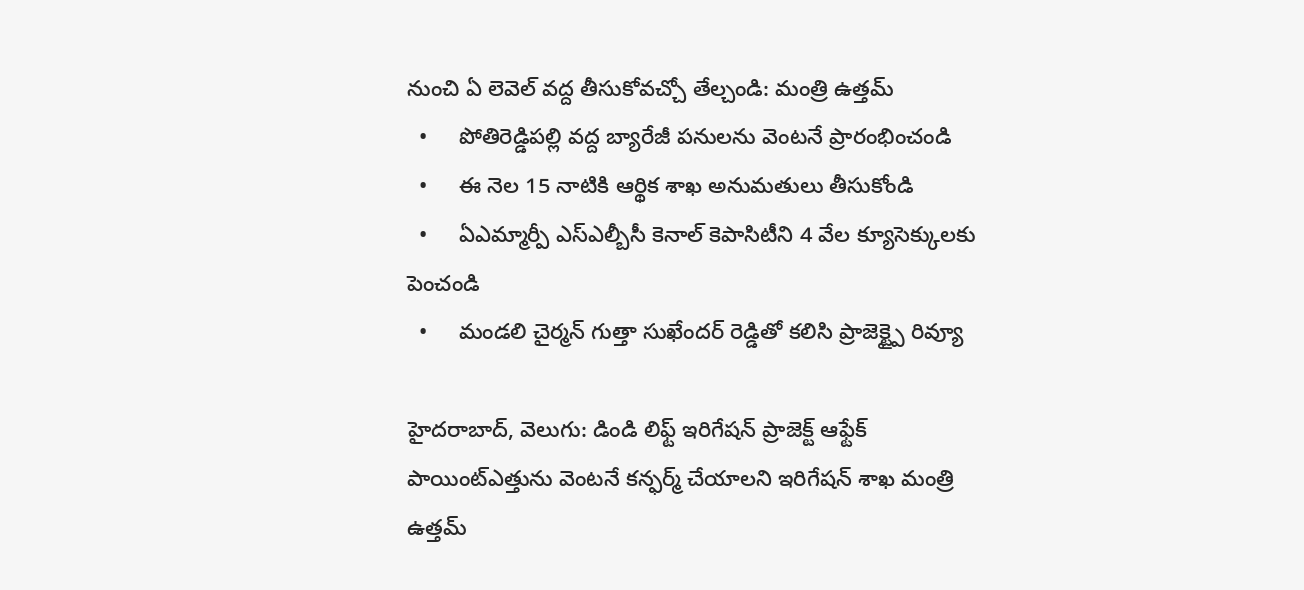నుంచి ఏ లెవెల్ వద్ద తీసుకోవచ్చో తేల్చండి: మంత్రి ఉత్తమ్
  •     పోతిరెడ్డిపల్లి వద్ద బ్యారేజీ పనులను వెంటనే ప్రారంభించండి
  •     ఈ నెల 15 నాటికి ఆర్థిక శాఖ అనుమతులు తీసుకోండి
  •     ఏఎమ్మార్పీ ఎస్ఎల్బీసీ కెనాల్ కెపాసిటీని 4 వేల క్యూసెక్కులకు పెంచండి
  •     మండలి చైర్మన్ గుత్తా సుఖేందర్ రెడ్డితో కలిసి ప్రాజెక్ట్పై రివ్యూ

హైదరాబాద్, వెలుగు: డిండి లిఫ్ట్ ఇరిగేషన్ ప్రాజెక్ట్ ఆఫ్టేక్ పాయింట్ఎత్తును వెంటనే కన్ఫర్మ్ చేయాలని ఇరిగేషన్ శాఖ మంత్రి ఉత్తమ్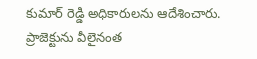కుమార్ రెడ్డి అధికారులను ఆదేశించారు. ప్రాజెక్టును వీలైనంత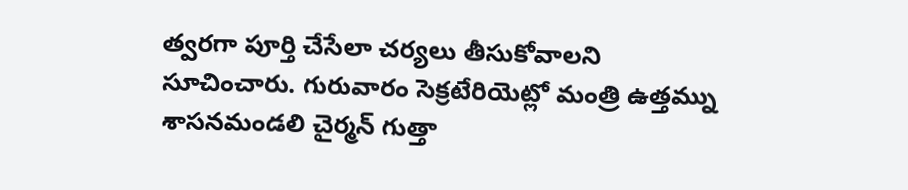త్వరగా పూర్తి చేసేలా చర్యలు తీసుకోవాలని సూచించారు. గురువారం సెక్రటేరియెట్లో మంత్రి ఉత్తమ్ను శాసనమండలి చైర్మన్ గుత్తా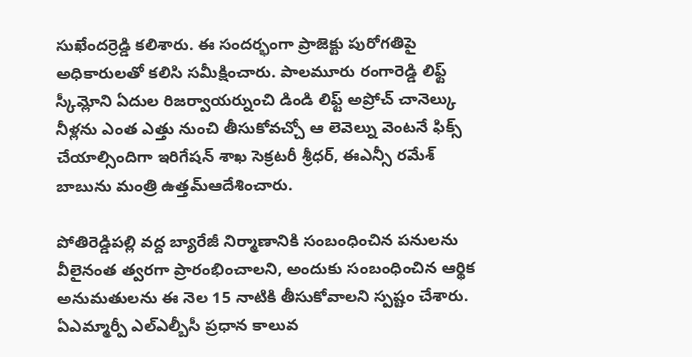సుఖేందర్రెడ్డి కలిశారు. ఈ సందర్భంగా ప్రాజెక్టు పురోగతిపై అధికారులతో కలిసి సమీక్షించారు. పాలమూరు రంగారెడ్డి లిఫ్ట్ స్కీమ్లోని ఏదుల రిజర్వాయర్నుంచి డిండి లిఫ్ట్ అప్రోచ్ చానెల్కు నీళ్లను ఎంత ఎత్తు నుంచి తీసుకోవచ్చో ఆ లెవెల్ను వెంటనే ఫిక్స్ చేయాల్సిందిగా ఇరిగేషన్ శాఖ సెక్రటరీ శ్రీధర్, ఈఎన్సీ రమేశ్ బాబును మంత్రి ఉత్తమ్ఆదేశించారు.

పోతిరెడ్డిపల్లి వద్ద బ్యారేజీ నిర్మాణానికి సంబంధించిన పనులను వీలైనంత త్వరగా ప్రారంభించాలని, అందుకు సంబంధించిన ఆర్థిక అనుమతులను ఈ నెల 15 నాటికి తీసుకోవాలని స్పష్టం చేశారు. ఏఎమ్మార్పీ ఎల్ఎల్బీసీ ప్రధాన కాలువ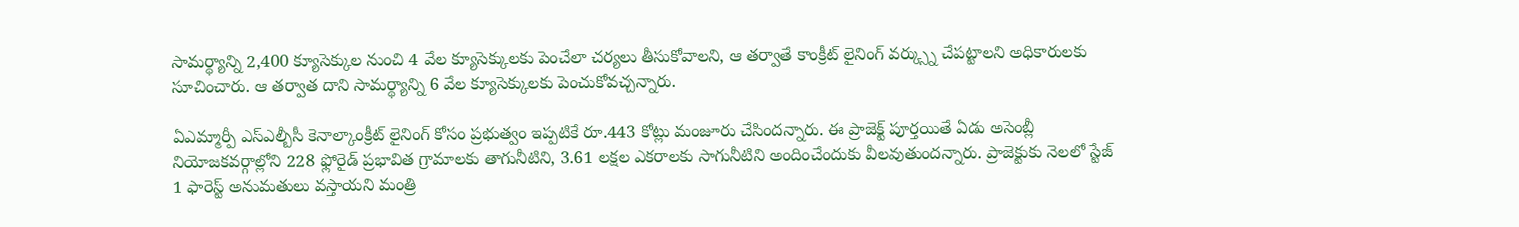సామర్థ్యాన్ని 2,400 క్యూసెక్కుల నుంచి 4 వేల క్యూసెక్కులకు పెంచేలా చర్యలు తీసుకోవాలని, ఆ తర్వాతే కాంక్రీట్ లైనింగ్ వర్క్స్ను చేపట్టాలని అధికారులకు సూచించారు. ఆ తర్వాత దాని సామర్థ్యాన్ని 6 వేల క్యూసెక్కులకు పెంచుకోవచ్చన్నారు.

ఏఎమ్మార్పీ ఎస్ఎల్బీసీ కెనాల్కాంక్రీట్ లైనింగ్ కోసం ప్రభుత్వం ఇప్పటికే రూ.443 కోట్లు మంజూరు చేసిందన్నారు. ఈ ప్రాజెక్ట్ పూర్తయితే ఏడు అసెంబ్లీ నియోజకవర్గాల్లోని 228 ఫ్లోరైడ్ ప్రభావిత గ్రామాలకు తాగునీటిని, 3.61 లక్షల ఎకరాలకు సాగునీటిని అందించేందుకు వీలవుతుందన్నారు. ప్రాజెక్టుకు నెలలో స్టేజ్ 1 ఫారెస్ట్ అనుమతులు వస్తాయని మంత్రి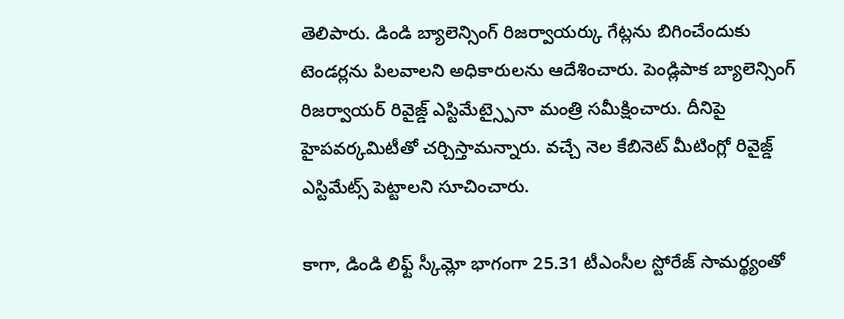తెలిపారు. డిండి బ్యాలెన్సింగ్ రిజర్వాయర్కు గేట్లను బిగించేందుకు టెండర్లను పిలవాలని అధికారులను ఆదేశించారు. పెండ్లిపాక బ్యాలెన్సింగ్ రిజర్వాయర్ రివైజ్డ్ ఎస్టిమేట్స్పైనా మంత్రి సమీక్షించారు. దీనిపై హైపవర్కమిటీతో చర్చిస్తామన్నారు. వచ్చే నెల కేబినెట్ మీటింగ్లో రివైజ్డ్ ఎస్టిమేట్స్ పెట్టాలని సూచించారు.

కాగా, డిండి లిఫ్ట్ స్కీమ్లో భాగంగా 25.31 టీఎంసీల స్టోరేజ్ సామర్థ్యంతో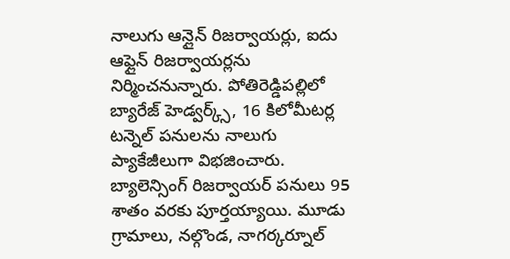నాలుగు ఆన్లైన్ రిజర్వాయర్లు, ఐదు ఆఫ్లైన్ రిజర్వాయర్లను నిర్మించనున్నారు. పోతిరెడ్డిపల్లిలో బ్యారేజ్ హెడ్వర్క్స్, 16 కిలోమీటర్ల టన్నెల్ పనులను నాలుగు ప్యాకేజీలుగా విభజించారు. బ్యాలెన్సింగ్ రిజర్వాయర్ పనులు 95 శాతం వరకు పూర్తయ్యాయి. మూడు గ్రామాలు, నల్గొండ, నాగర్కర్నూల్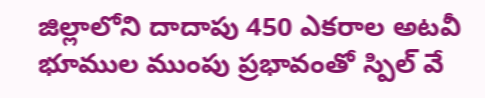జిల్లాలోని దాదాపు 450 ఎకరాల అటవీ భూముల ముంపు ప్రభావంతో స్పిల్ వే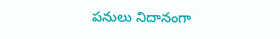పనులు నిదానంగా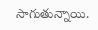సాగుతున్నాయి.